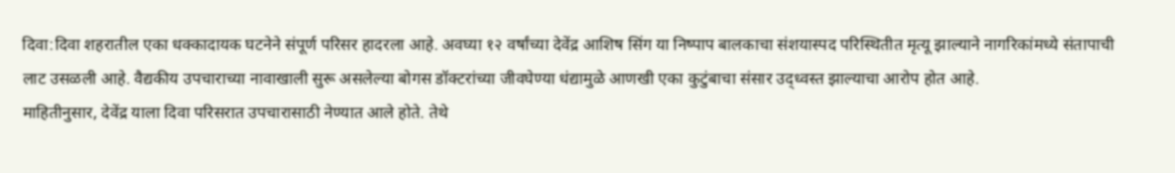दिवा:दिवा शहरातील एका धक्कादायक घटनेने संपूर्ण परिसर हादरला आहे. अवघ्या १२ वर्षांच्या देवेंद्र आशिष सिंग या निष्पाप बालकाचा संशयास्पद परिस्थितीत मृत्यू झाल्याने नागरिकांमध्ये संतापाची लाट उसळली आहे. वैद्यकीय उपचाराच्या नावाखाली सुरू असलेल्या बोगस डॉक्टरांच्या जीवघेण्या धंद्यामुळे आणखी एका कुटुंबाचा संसार उद्ध्वस्त झाल्याचा आरोप होत आहे.
माहितीनुसार, देवेंद्र याला दिवा परिसरात उपचारासाठी नेण्यात आले होते. तेथे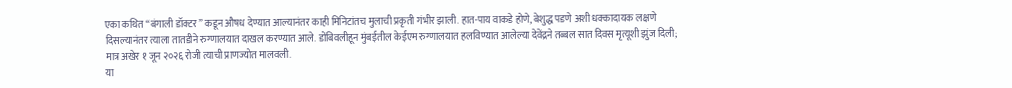एका कथित “बंगाली डॉक्टर” कडून औषध देण्यात आल्यानंतर काही मिनिटांतच मुलाची प्रकृती गंभीर झाली. हात-पाय वाकडे होणे, बेशुद्ध पडणे अशी धक्कादायक लक्षणे दिसल्यानंतर त्याला तातडीने रुग्णालयात दाखल करण्यात आले. डोंबिवलीहून मुंबईतील केईएम रुग्णालयात हलविण्यात आलेल्या देवेंद्रने तब्बल सात दिवस मृत्यूशी झुंज दिली; मात्र अखेर १ जून २०२६ रोजी त्याची प्राणज्योत मालवली.
या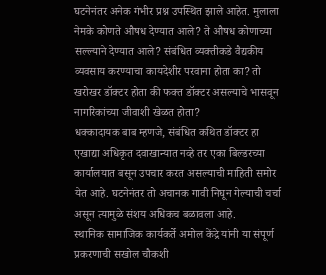घटनेनंतर अनेक गंभीर प्रश्न उपस्थित झाले आहेत. मुलाला नेमके कोणते औषध देण्यात आले? ते औषध कोणाच्या सल्ल्याने देण्यात आले? संबंधित व्यक्तीकडे वैद्यकीय व्यवसाय करण्याचा कायदेशीर परवाना होता का? तो खरोखर डॉक्टर होता की फक्त डॉक्टर असल्याचे भासवून नागरिकांच्या जीवाशी खेळत होता?
धक्कादायक बाब म्हणजे, संबंधित कथित डॉक्टर हा एखाद्या अधिकृत दवाखान्यात नव्हे तर एका बिल्डरच्या कार्यालयात बसून उपचार करत असल्याची माहिती समोर येत आहे. घटनेनंतर तो अचानक गावी निघून गेल्याची चर्चा असून त्यामुळे संशय अधिकच बळावला आहे.
स्थानिक सामाजिक कार्यकर्ते अमोल केंद्रे यांनी या संपूर्ण प्रकरणाची सखोल चौकशी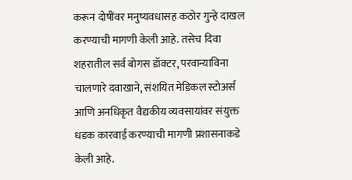करून दोषींवर मनुष्यवधासह कठोर गुन्हे दाखल करण्याची मागणी केली आहे. तसेच दिवा शहरातील सर्व बोगस डॉक्टर, परवान्याविना चालणारे दवाखाने, संशयित मेडिकल स्टोअर्स आणि अनधिकृत वैद्यकीय व्यवसायांवर संयुक्त धडक कारवाई करण्याची मागणी प्रशासनाकडे केली आहे.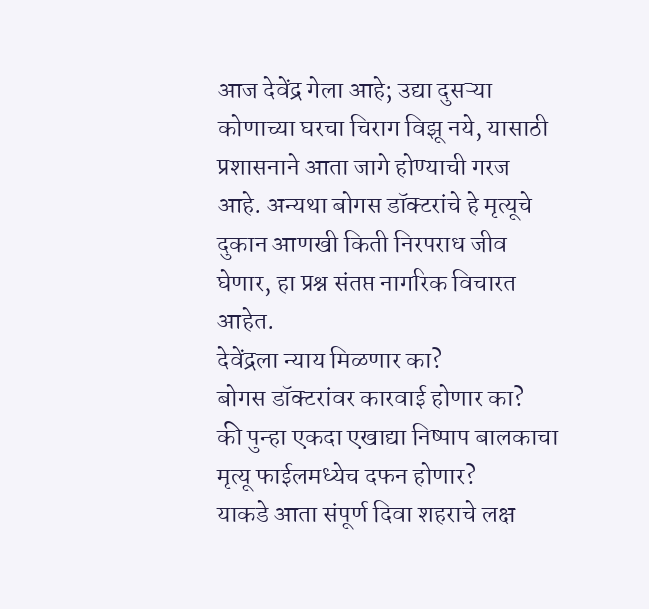आज देवेंद्र गेला आहे; उद्या दुसऱ्या कोणाच्या घरचा चिराग विझू नये, यासाठी प्रशासनाने आता जागे होण्याची गरज आहे. अन्यथा बोगस डॉक्टरांचे हे मृत्यूचे दुकान आणखी किती निरपराध जीव घेणार, हा प्रश्न संतप्त नागरिक विचारत आहेत.
देवेंद्रला न्याय मिळणार का?
बोगस डॉक्टरांवर कारवाई होणार का?
की पुन्हा एकदा एखाद्या निष्पाप बालकाचा मृत्यू फाईलमध्येच दफन होणार?
याकडे आता संपूर्ण दिवा शहराचे लक्ष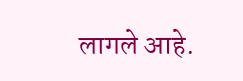लागले आहे.